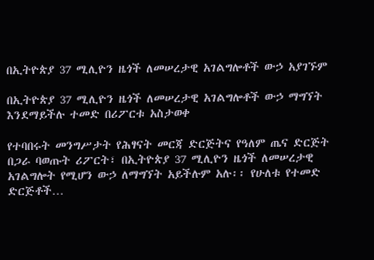በኢትዮጵያ 37 ሚሊዮን ዜጎች ለመሠረታዊ አገልግሎቶች ውኃ አያገኙም

በኢትዮጵያ 37 ሚሊዮን ዜጎች ለመሠረታዊ አገልግሎቶች ውኃ ማግኘት እንደማይችሉ ተመድ በሪፖርቱ አስታወቀ

የተባበሩት መንግሥታት የሕፃናት መርጃ ድርጅትና የዓለም ጤና ድርጅት በጋራ ባወጡት ሪፖርት፣ በኢትዮጵያ 37 ሚሊዮን ዜጎች ለመሠረታዊ አገልግሎት የሚሆን ውኃ ለማግኘት አይችሉም አሉ፡፡ የሁለቱ የተመድ ድርጅቶች…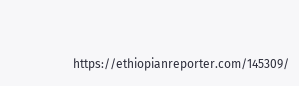https://ethiopianreporter.com/145309/